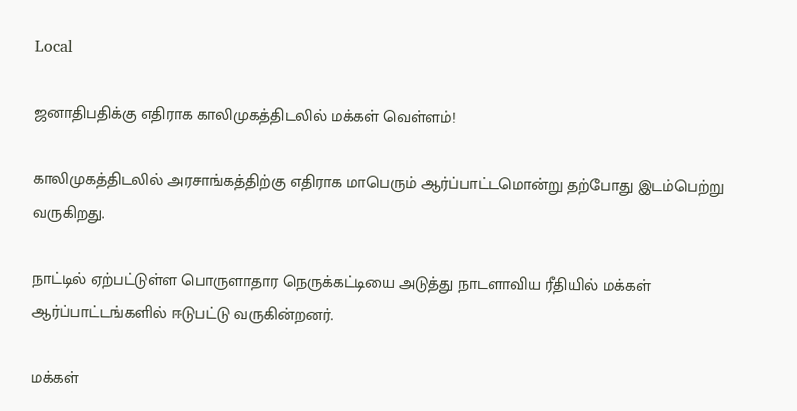Local

ஜனாதிபதிக்கு எதிராக காலிமுகத்திடலில் மக்கள் வெள்ளம்!

காலிமுகத்திடலில் அரசாங்கத்திற்கு எதிராக மாபெரும் ஆர்ப்பாட்டமொன்று தற்போது இடம்பெற்று வருகிறது.

நாட்டில் ஏற்பட்டுள்ள பொருளாதார நெருக்கட்டியை அடுத்து நாடளாவிய ரீதியில் மக்கள் ஆர்ப்பாட்டங்களில் ஈடுபட்டு வருகின்றனர்.

மக்கள்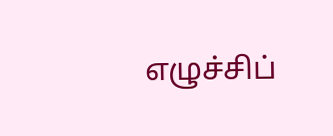எழுச்சிப்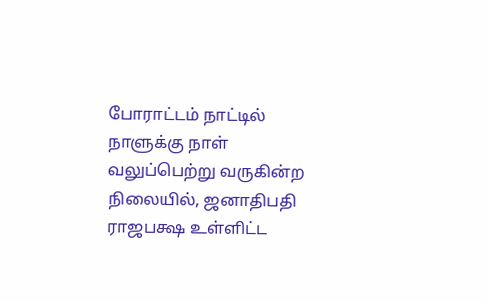போராட்டம் நாட்டில் நாளுக்கு நாள் வலுப்பெற்று வருகின்ற நிலையில், ஜனாதிபதி ராஜபக்ஷ உள்ளிட்ட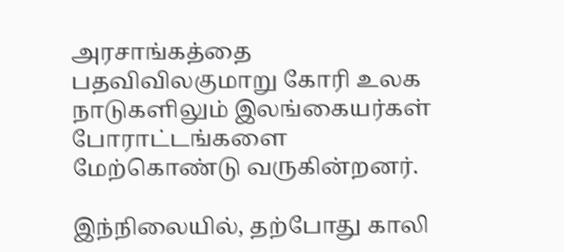அரசாங்கத்தை பதவிவிலகுமாறு கோரி உலக நாடுகளிலும் இலங்கையர்கள் போராட்டங்களை மேற்கொண்டு வருகின்றனர்.

இந்நிலையில், தற்போது காலி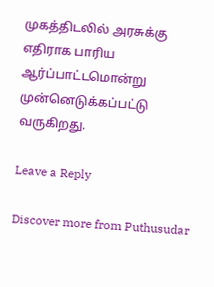முகத்திடலில் அரசுக்கு எதிராக பாரிய ஆர்ப்பாட்டமொன்று முன்னெடுக்கப்பட்டு வருகிறது.

Leave a Reply

Discover more from Puthusudar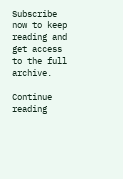Subscribe now to keep reading and get access to the full archive.

Continue reading